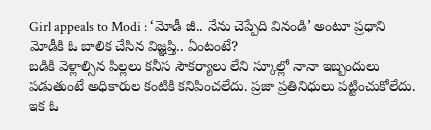Girl appeals to Modi : ‘మోడీ జీ.. నేను చెప్పేది వినండి’ అంటూ ప్రధాని మోడీకి ఓ బాలిక చేసిన విజ్ఞప్తి.. ఏంటంటే?
బడికి వెళ్లాల్సిన పిల్లలు కనీస సౌకర్యాలు లేని స్కూల్లో నానా ఇబ్బందులు పడుతుంటే అధికారుల కంటికి కనిపించలేదు. ప్రజా ప్రతినిధులు పట్టించుకోలేదు. ఇక ఓ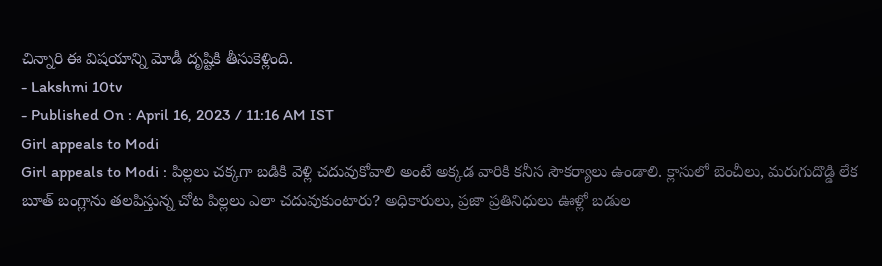చిన్నారి ఈ విషయాన్ని మోడీ దృష్టికి తీసుకెళ్లింది.
- Lakshmi 10tv
- Published On : April 16, 2023 / 11:16 AM IST
Girl appeals to Modi
Girl appeals to Modi : పిల్లలు చక్కగా బడికి వెళ్లి చదువుకోవాలి అంటే అక్కడ వారికి కనీస సౌకర్యాలు ఉండాలి. క్లాసులో బెంచీలు, మరుగుదొడ్డి లేక బూత్ బంగ్లాను తలపిస్తున్న చోట పిల్లలు ఎలా చదువుకుంటారు? అధికారులు, ప్రజా ప్రతినిధులు ఊళ్లో బడుల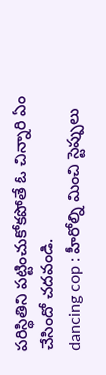పరిస్థితిని పట్టించుకోకపోతే ఓ చిన్నారి ఏం చేసిందో చదవండి.
dancing cop : హీరోల్ని మించి స్టెప్పులు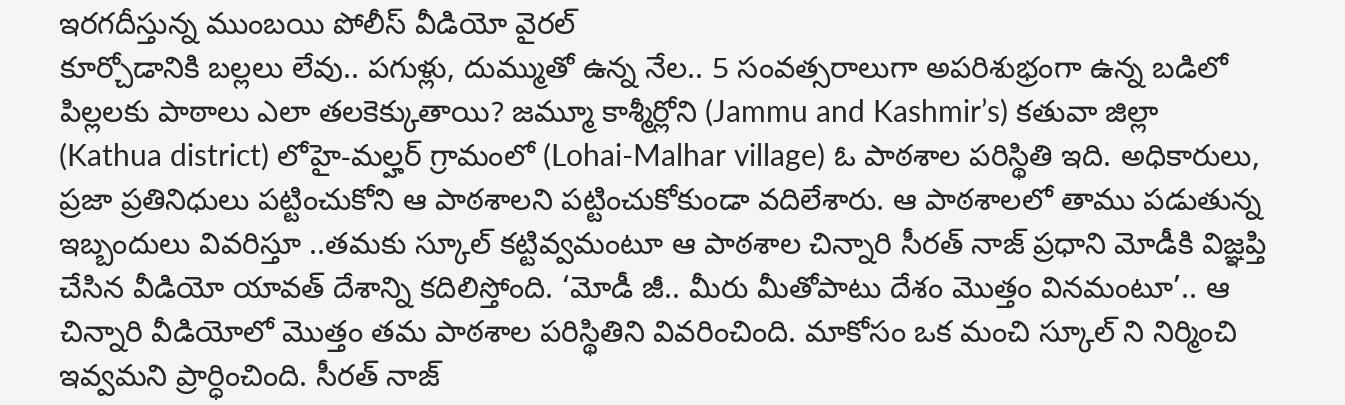ఇరగదీస్తున్న ముంబయి పోలీస్ వీడియో వైరల్
కూర్చోడానికి బల్లలు లేవు.. పగుళ్లు, దుమ్ముతో ఉన్న నేల.. 5 సంవత్సరాలుగా అపరిశుభ్రంగా ఉన్న బడిలో పిల్లలకు పాఠాలు ఎలా తలకెక్కుతాయి? జమ్మూ కాశ్మీర్లోని (Jammu and Kashmir’s) కతువా జిల్లా (Kathua district) లోహై-మల్హర్ గ్రామంలో (Lohai-Malhar village) ఓ పాఠశాల పరిస్థితి ఇది. అధికారులు, ప్రజా ప్రతినిధులు పట్టించుకోని ఆ పాఠశాలని పట్టించుకోకుండా వదిలేశారు. ఆ పాఠశాలలో తాము పడుతున్న ఇబ్బందులు వివరిస్తూ ..తమకు స్కూల్ కట్టివ్వమంటూ ఆ పాఠశాల చిన్నారి సీరత్ నాజ్ ప్రధాని మోడీకి విజ్ఞప్తి చేసిన వీడియో యావత్ దేశాన్ని కదిలిస్తోంది. ‘మోడీ జీ.. మీరు మీతోపాటు దేశం మొత్తం వినమంటూ’.. ఆ చిన్నారి వీడియోలో మొత్తం తమ పాఠశాల పరిస్థితిని వివరించింది. మాకోసం ఒక మంచి స్కూల్ ని నిర్మించి ఇవ్వమని ప్రార్ధించింది. సీరత్ నాజ్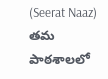(Seerat Naaz) తమ పాఠశాలలో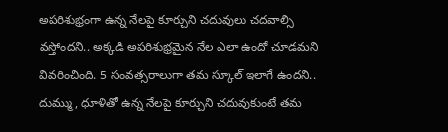అపరిశుభ్రంగా ఉన్న నేలపై కూర్చుని చదువులు చదవాల్సి వస్తోందని.. అక్కడి అపరిశుభ్రమైన నేల ఎలా ఉందో చూడమని వివరించింది. 5 సంవత్సరాలుగా తమ స్కూల్ ఇలాగే ఉందని.. దుమ్ము, ధూళితో ఉన్న నేలపై కూర్చుని చదువుకుంటే తమ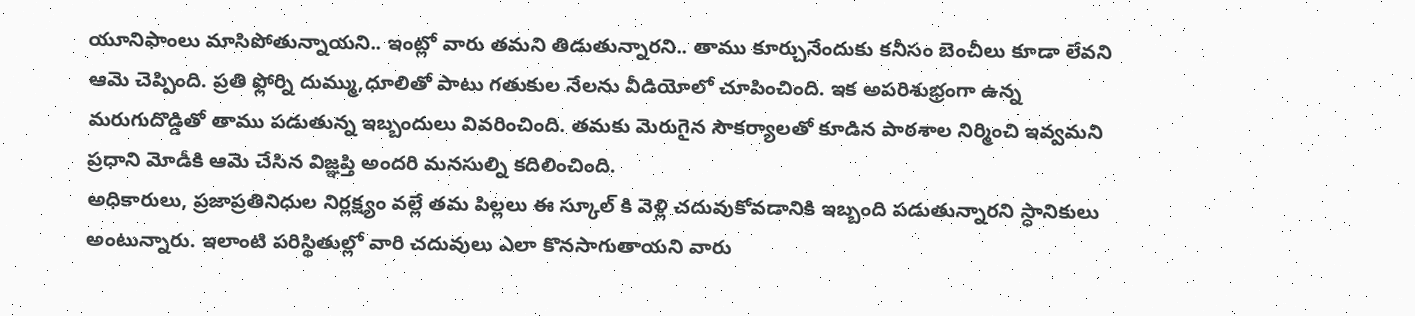యూనిఫాంలు మాసిపోతున్నాయని.. ఇంట్లో వారు తమని తిడుతున్నారని.. తాము కూర్చునేందుకు కనీసం బెంచీలు కూడా లేవని ఆమె చెప్పింది. ప్రతి ఫ్లోర్ని దుమ్ము,ధూలితో పాటు గతుకుల నేలను వీడియోలో చూపించింది. ఇక అపరిశుభ్రంగా ఉన్న మరుగుదొడ్డితో తాము పడుతున్న ఇబ్బందులు వివరించింది. తమకు మెరుగైన సౌకర్యాలతో కూడిన పాఠశాల నిర్మించి ఇవ్వమని ప్రధాని మోడీకి ఆమె చేసిన విజ్ఞప్తి అందరి మనసుల్ని కదిలించింది.
అధికారులు, ప్రజాప్రతినిధుల నిర్లక్ష్యం వల్లే తమ పిల్లలు ఈ స్కూల్ కి వెళ్లి చదువుకోవడానికి ఇబ్బంది పడుతున్నారని స్ధానికులు అంటున్నారు. ఇలాంటి పరిస్థితుల్లో వారి చదువులు ఎలా కొనసాగుతాయని వారు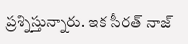ప్రశ్నిస్తున్నారు. ఇక సీరత్ నాజ్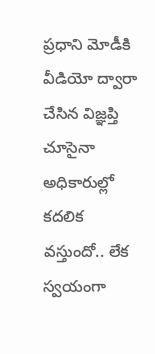ప్రధాని మోడీకి వీడియో ద్వారా చేసిన విజ్ఞప్తి చూసైనా అధికారుల్లో కదలిక వస్తుందో.. లేక స్వయంగా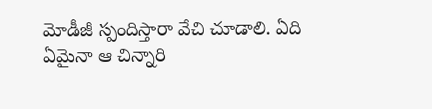మోడీజీ స్పందిస్తారా వేచి చూడాలి. ఏది ఏమైనా ఆ చిన్నారి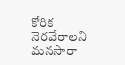కోరిక నెరవేరాలని మనసారా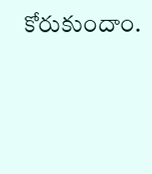కోరుకుందాం.